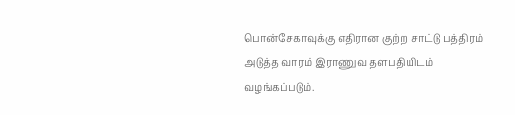பொன்சேகாவுக்கு எதிரான குற்ற சாட்டு பத்திரம் அடுத்த வாரம் இராணுவ தளபதியிடம் வழங்கப்படும்.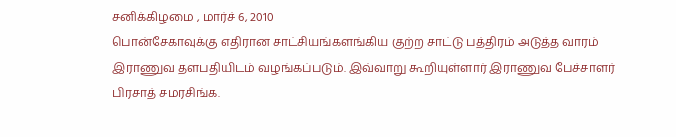சனிக்கிழமை , மார்ச் 6, 2010
பொன்சேகாவுக்கு எதிரான சாட்சியங்களங்கிய குற்ற சாட்டு பத்திரம் அடுத்த வாரம் இராணுவ தளபதியிடம் வழங்கப்படும். இவ்வாறு கூறியுள்ளார் இராணுவ பேச்சாளர் பிரசாத் சமரசிங்க.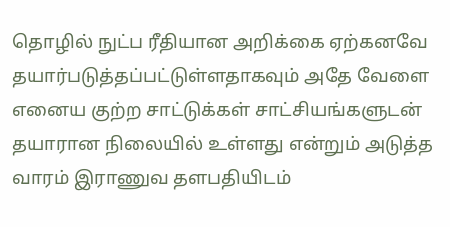தொழில் நுட்ப ரீதியான அறிக்கை ஏற்கனவே தயார்படுத்தப்பட்டுள்ளதாகவும் அதே வேளை எனைய குற்ற சாட்டுக்கள் சாட்சியங்களுடன் தயாரான நிலையில் உள்ளது என்றும் அடுத்த வாரம் இராணுவ தளபதியிடம்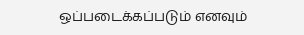ஒப்படைக்கப்படும் எனவும்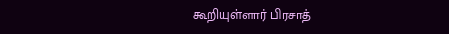கூறியுள்ளார் பிரசாத்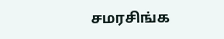சமரசிங்க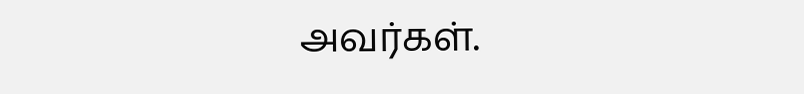அவர்கள்.